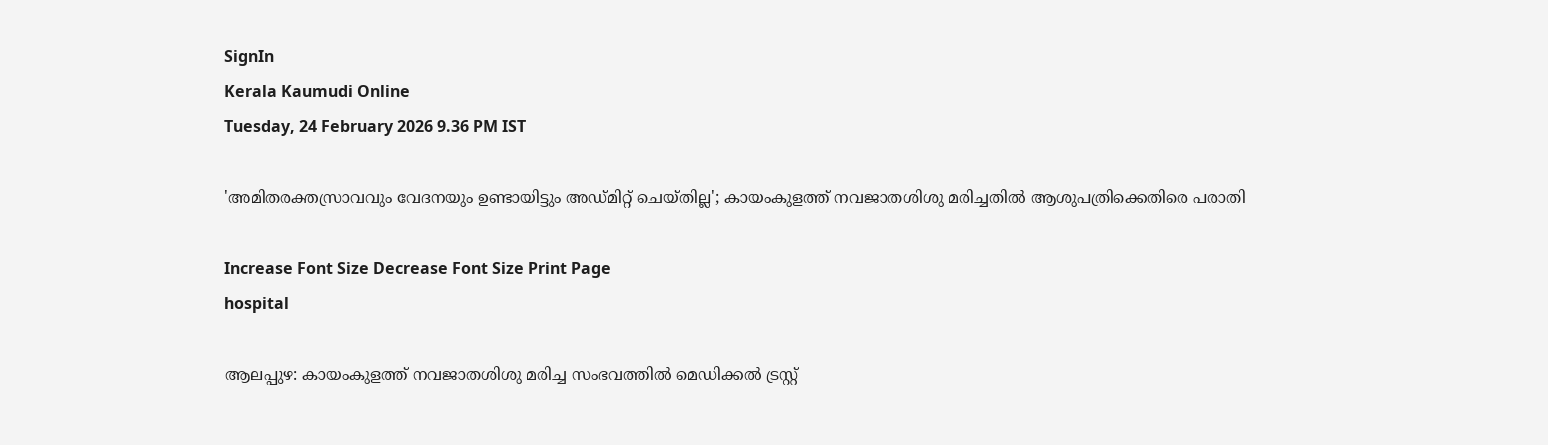SignIn
Kerala Kaumudi Online
Tuesday, 24 February 2026 9.36 PM IST

'അമിതരക്തസ്രാവവും വേദനയും ഉണ്ടായിട്ടും അഡ്‌മിറ്റ് ചെയ്തില്ല'; കായംകുളത്ത് നവജാതശിശു മരിച്ചതിൽ ആശുപത്രിക്കെതിരെ പരാതി

Increase Font Size Decrease Font Size Print Page
hospital

ആലപ്പുഴ: കായംകുളത്ത് നവജാതശിശു മരിച്ച സംഭവത്തിൽ മെഡിക്കൽ ട്രസ്റ്റ്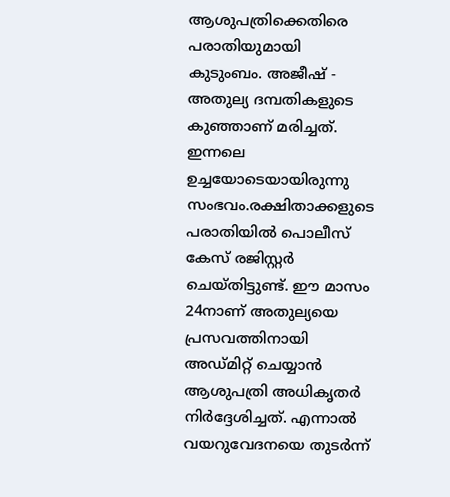ആശുപത്രിക്കെതിരെ പരാതിയുമായി കുടുംബം. അജീഷ് - അതുല്യ ദമ്പതികളുടെ കുഞ്ഞാണ് മരിച്ചത്. ഇന്നലെ ഉച്ചയോടെയായിരുന്നു സംഭവം.രക്ഷിതാക്കളുടെ പരാതിയിൽ പൊലീസ് കേസ് രജിസ്റ്റർ ചെയ്തിട്ടുണ്ട്. ഈ മാസം 24നാണ് അതുല്യയെ പ്രസവത്തിനായി അഡ്മിറ്റ് ചെയ്യാൻ ആശുപത്രി അധികൃതർ നിർദ്ദേശിച്ചത്. എന്നാൽ വയറുവേദനയെ തുടർന്ന്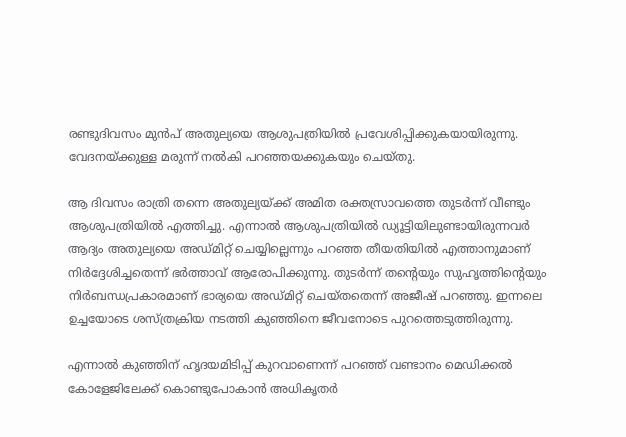രണ്ടുദിവസം മുൻപ് അതുല്യയെ ആശുപത്രിയിൽ പ്രവേശിപ്പിക്കുകയായിരുന്നു. വേദനയ്ക്കുള്ള മരുന്ന് നൽകി പറഞ്ഞയക്കുകയും ചെയ്തു.

ആ ദിവസം രാത്രി തന്നെ അതുല്യയ്ക്ക് അമിത രക്തസ്രാവത്തെ തുടർന്ന് വീണ്ടും ആശുപത്രിയിൽ എത്തിച്ചു. എന്നാൽ ആശുപത്രിയിൽ ഡ്യൂട്ടിയിലുണ്ടായിരുന്നവർ ആദ്യം അതുല്യയെ അഡ്മിറ്റ് ചെയ്യില്ലെന്നും പറഞ്ഞ തീയതിയിൽ എത്താനുമാണ് നിർദ്ദേശിച്ചതെന്ന് ഭർത്താവ് ആരോപിക്കുന്നു. തുടർന്ന് തന്റെയും സുഹൃത്തിന്റെയും നിർബന്ധപ്രകാരമാണ് ഭാര്യയെ അഡ്മിറ്റ് ചെയ്തതെന്ന് അജീഷ് പറഞ്ഞു. ഇന്നലെ ഉച്ചയോടെ ശസ്ത്രക്രിയ നടത്തി കുഞ്ഞിനെ ജീവനോടെ പുറത്തെടുത്തിരുന്നു.

എന്നാൽ കുഞ്ഞിന് ഹൃദയമിടിപ്പ് കുറവാണെന്ന് പറഞ്ഞ് വണ്ടാനം മെഡിക്കൽ കോളേജിലേക്ക് കൊണ്ടുപോകാൻ അധികൃതർ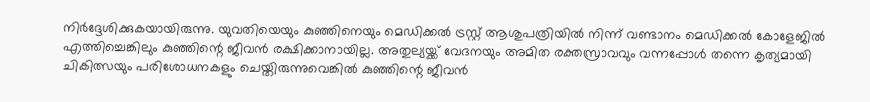നിർദ്ദേശിക്കുകയായിരുന്നു. യുവതിയെയും കുഞ്ഞിനെയും മെഡിക്കൽ ട്രസ്റ്റ് ആശുപത്രിയിൽ നിന്ന് വണ്ടാനം മെഡിക്കൽ കോളേജിൽ എത്തിച്ചെങ്കിലും കുഞ്ഞിന്റെ ജീവൻ രക്ഷിക്കാനായില്ല. അതുല്യയ്ക്ക് വേദനയും അമിത രക്തസ്രാവവും വന്നപ്പോൾ തന്നെ കൃത്യമായി ചികിത്സയും പരിശോധനകളും ചെയ്തിരുന്നുവെങ്കിൽ കുഞ്ഞിന്റെ ജീവൻ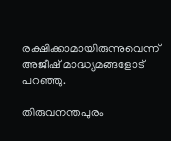രക്ഷിക്കാമായിരുന്നുവെന്ന് അജീഷ് മാദ്ധ്യമങ്ങളോട് പറഞ്ഞു.

തിരുവനന്തപുരം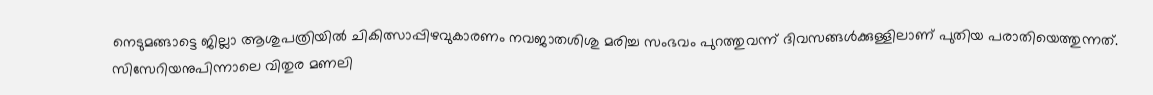നെടുമങ്ങാട്ടെ ജില്ലാ ആശുപത്രിയിൽ ചികിത്സാപ്പിഴവുകാരണം നവജാതശിശു മരിച്ച സംഭവം പുറത്തുവന്ന് ദിവസങ്ങൾക്കുള്ളിലാണ് പുതിയ പരാതിയെത്തുന്നത്. സിസേറിയനുപിന്നാലെ വിതുര മണലി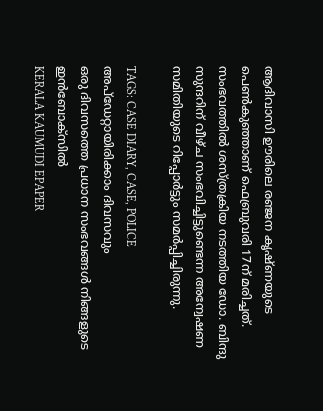ആദിവാസി ഊരിലെ രഞ്ജന കൃഷ്ണയുടെ പെൺകുഞ്ഞാണ് ഫെബ്രുവരി 17ന് മരിച്ചത്. സംഭവത്തിൽ ശസ്ത്രക്രിയ നടത്തിയ ഡോ. ബിന്ദു സുന്ദറിന് വീഴ്ച സംഭവിച്ചിട്ടുണ്ടെന്ന അന്വേഷണ സമിതിയുടെ റിപ്പോർട്ടും സമർപ്പിച്ചിരുന്നു.

TAGS: CASE DIARY, CASE, POLICE
അപ്ഡേറ്റായിരിക്കാം ദിവസവും
ഒരു ദിവസത്തെ പ്രധാന സംഭവങ്ങൾ നിങ്ങളുടെ ഇൻബോക്സിൽ
KERALA KAUMUDI EPAPER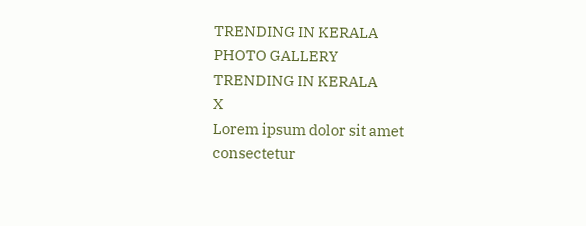TRENDING IN KERALA
PHOTO GALLERY
TRENDING IN KERALA
X
Lorem ipsum dolor sit amet
consectetur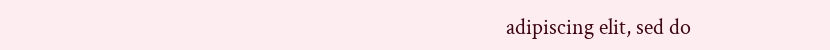adipiscing elit, sed do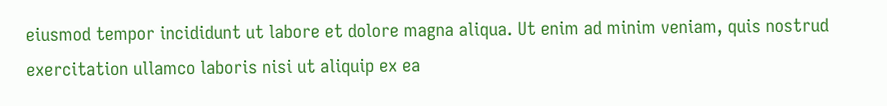eiusmod tempor incididunt ut labore et dolore magna aliqua. Ut enim ad minim veniam, quis nostrud exercitation ullamco laboris nisi ut aliquip ex ea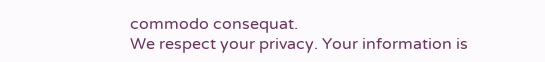commodo consequat.
We respect your privacy. Your information is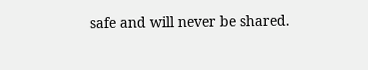safe and will never be shared.